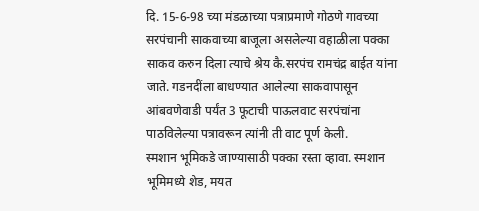दि. 15-6-98 च्या मंडळाच्या पत्राप्रमाणे गोठणे गावच्या सरपंचानी साकवाच्या बाजूला असलेल्या वहाळीला पक्का साकव करुन दिला त्याचे श्रेय कै.सरपंच रामचंद्र बाईत यांना जाते. गडनदींला बाधण्यात आलेल्या साकवापासून आंबवणेवाडी पर्यंत 3 फूटाची पाऊलवाट सरपंचांना पाठविलेल्या पत्रावरून त्यांनी ती वाट पूर्ण केली.
स्मशान भूमिकडे जाण्यासाठी पक्का रस्ता व्हावा. स्मशान भूमिमध्ये शेड, मयत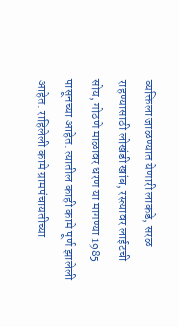व्यक्तिला जाळण्यात येणारी लाकडे, सरळ राहण्यासाठी लोखंडी खांब, रस्त्यावर लाईटची सोय, गोठणे माळावर धरण या मागण्या 1985 पासूनच्या आहेत. त्यातील काही कामे पूर्ण झालेली आहेत. राहिलेली कामे ग्रामपंचायतीच्या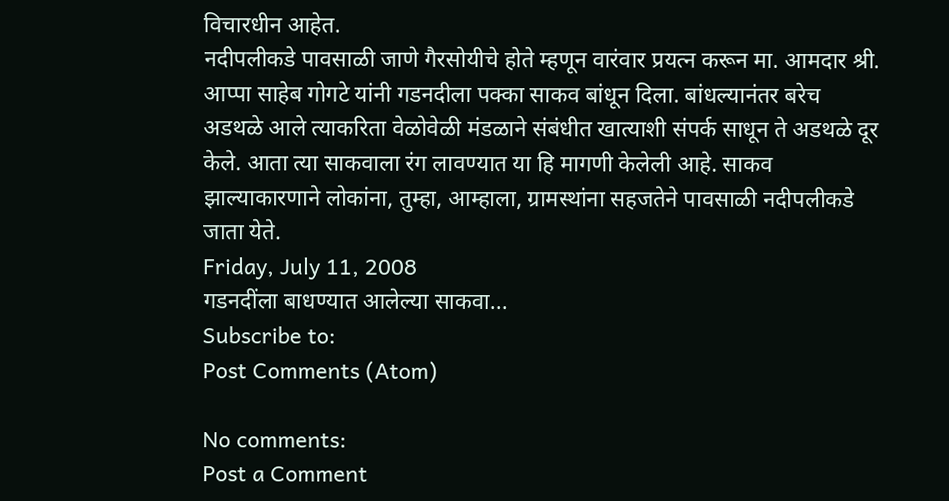विचारधीन आहेत.
नदीपलीकडे पावसाळी जाणे गैरसोयीचे होते म्हणून वारंवार प्रयत्न करून मा. आमदार श्री. आप्पा साहेब गोगटे यांनी गडनदीला पक्का साकव बांधून दिला. बांधल्यानंतर बरेच अडथळे आले त्याकरिता वेळोवेळी मंडळाने संबंधीत खात्याशी संपर्क साधून ते अडथळे दूर केले. आता त्या साकवाला रंग लावण्यात या हि मागणी केलेली आहे. साकव झाल्याकारणाने लोकांना, तुम्हा, आम्हाला, ग्रामस्थांना सहजतेने पावसाळी नदीपलीकडे जाता येते.
Friday, July 11, 2008
गडनदींला बाधण्यात आलेल्या साकवा...
Subscribe to:
Post Comments (Atom)

No comments:
Post a Comment